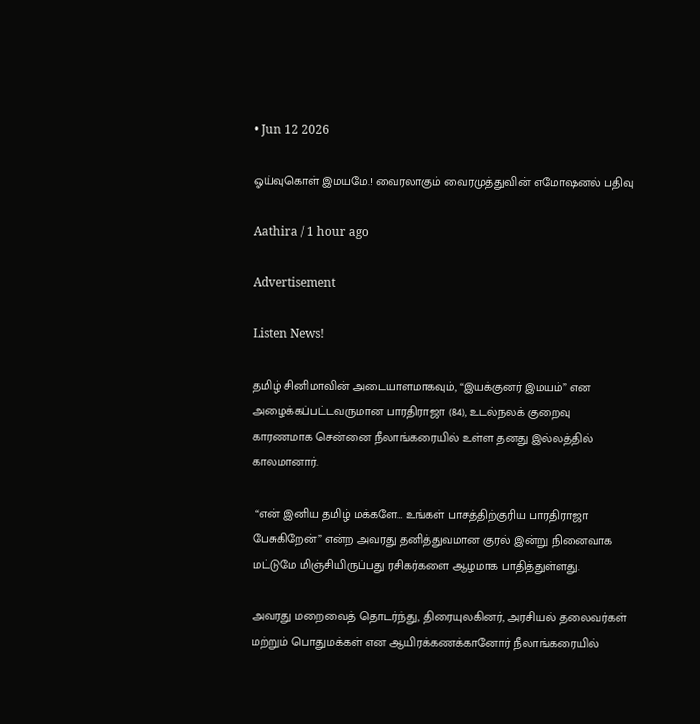• Jun 12 2026

ஓய்வுகொள் இமயமே.! வைரலாகும் வைரமுத்துவின் எமோஷனல் பதிவு

Aathira / 1 hour ago

Advertisement

Listen News!

தமிழ் சினிமாவின் அடையாளமாகவும், “இயக்குனர் இமயம்” என அழைக்கப்பட்டவருமான பாரதிராஜா (84), உடல்நலக் குறைவு காரணமாக சென்னை நீலாங்கரையில் உள்ள தனது இல்லத்தில் காலமானார்.

 “என் இனிய தமிழ் மக்களே… உங்கள் பாசத்திற்குரிய பாரதிராஜா பேசுகிறேன்” என்ற அவரது தனித்துவமான குரல் இன்று நினைவாக மட்டுமே மிஞ்சியிருப்பது ரசிகர்களை ஆழமாக பாதித்துள்ளது.

அவரது மறைவைத் தொடர்ந்து, திரையுலகினர், அரசியல் தலைவர்கள் மற்றும் பொதுமக்கள் என ஆயிரக்கணக்கானோர் நீலாங்கரையில்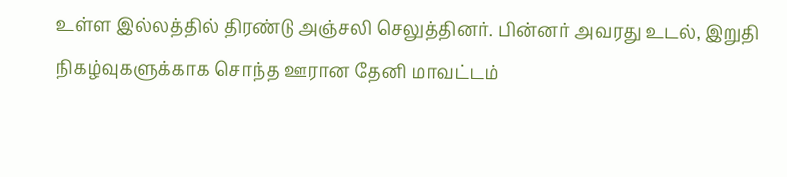உள்ள இல்லத்தில் திரண்டு அஞ்சலி செலுத்தினர். பின்னர் அவரது உடல், இறுதி நிகழ்வுகளுக்காக சொந்த ஊரான தேனி மாவட்டம்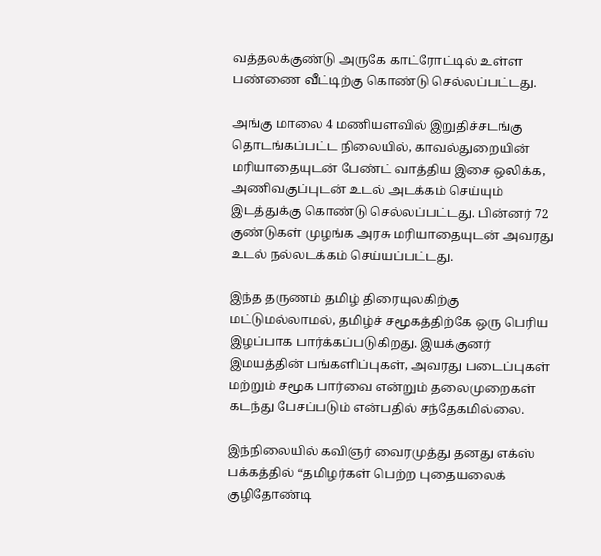வத்தலக்குண்டு அருகே காட்ரோட்டில் உள்ள பண்ணை வீட்டிற்கு கொண்டு செல்லப்பட்டது.

அங்கு மாலை 4 மணியளவில் இறுதிச்சடங்கு தொடங்கப்பட்ட நிலையில், காவல்துறையின் மரியாதையுடன் பேண்ட் வாத்திய இசை ஒலிக்க, அணிவகுப்புடன் உடல் அடக்கம் செய்யும் இடத்துக்கு கொண்டு செல்லப்பட்டது. பின்னர் 72 குண்டுகள் முழங்க அரசு மரியாதையுடன் அவரது உடல் நல்லடக்கம் செய்யப்பட்டது.

இந்த தருணம் தமிழ் திரையுலகிற்கு மட்டுமல்லாமல், தமிழ்ச் சமூகத்திற்கே ஒரு பெரிய இழப்பாக பார்க்கப்படுகிறது. இயக்குனர் இமயத்தின் பங்களிப்புகள், அவரது படைப்புகள் மற்றும் சமூக பார்வை என்றும் தலைமுறைகள் கடந்து பேசப்படும் என்பதில் சந்தேகமில்லை.

இந்நிலையில் கவிஞர் வைரமுத்து தனது எக்ஸ் பக்கத்தில் “தமிழர்கள் பெற்ற புதையலைக் குழிதோண்டி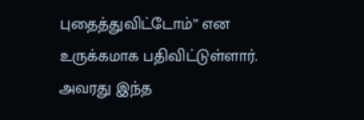புதைத்துவிட்டோம்” என உருக்கமாக பதிவிட்டுள்ளார். அவரது இந்த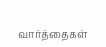வார்த்தைகள்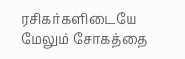ரசிகர்களிடையே மேலும் சோகத்தை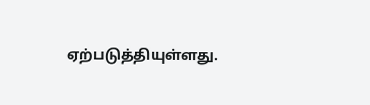ஏற்படுத்தியுள்ளது.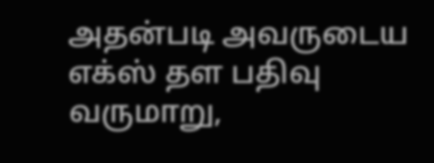அதன்படி அவருடைய எக்ஸ் தள பதிவு வருமாறு,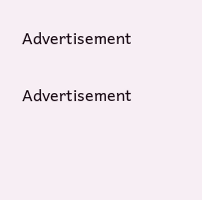Advertisement

Advertisement